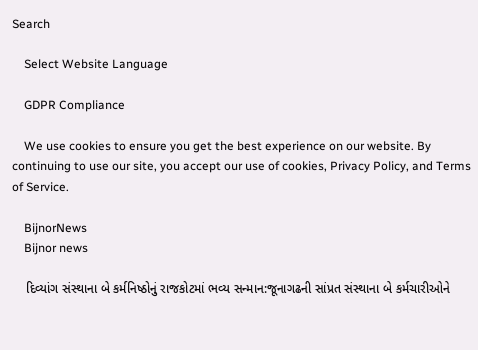Search

    Select Website Language

    GDPR Compliance

    We use cookies to ensure you get the best experience on our website. By continuing to use our site, you accept our use of cookies, Privacy Policy, and Terms of Service.

    BijnorNews
    Bijnor news

    દિવ્યાંગ સંસ્થાના બે કર્મનિષ્ઠોનું રાજકોટમાં ભવ્ય સન્માન:જૂનાગઢની સાંપ્રત સંસ્થાના બે કર્મચારીઓને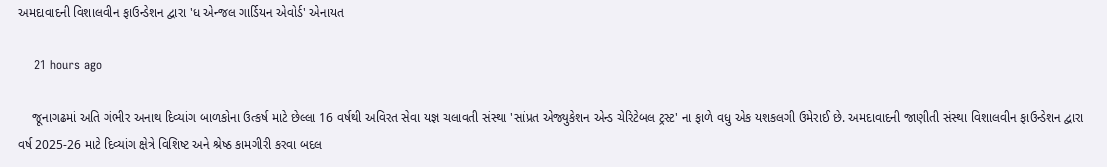અમદાવાદની વિશાલવીન ફાઉન્ડેશન દ્વારા 'ધ એન્જલ ગાર્ડિયન એવોર્ડ' એનાયત

    21 hours ago

    જૂનાગઢમાં અતિ ગંભીર અનાથ દિવ્યાંગ બાળકોના ઉત્કર્ષ માટે છેલ્લા 16 વર્ષથી અવિરત સેવા યજ્ઞ ચલાવતી સંસ્થા 'સાંપ્રત એજ્યુકેશન એન્ડ ચેરિટેબલ ટ્રસ્ટ' ના ફાળે વધુ એક યશકલગી ઉમેરાઈ છે. અમદાવાદની જાણીતી સંસ્થા વિશાલવીન ફાઉન્ડેશન દ્વારા વર્ષ 2025-26 માટે દિવ્યાંગ ક્ષેત્રે વિશિષ્ટ અને શ્રેષ્ઠ કામગીરી કરવા બદલ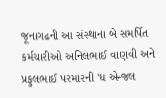જૂનાગઢની આ સંસ્થાના બે સમર્પિત કર્મચારીઓ અનિલભાઈ વાણવી અને પ્રફુલભાઈ પરમારની 'ધ એન્જલ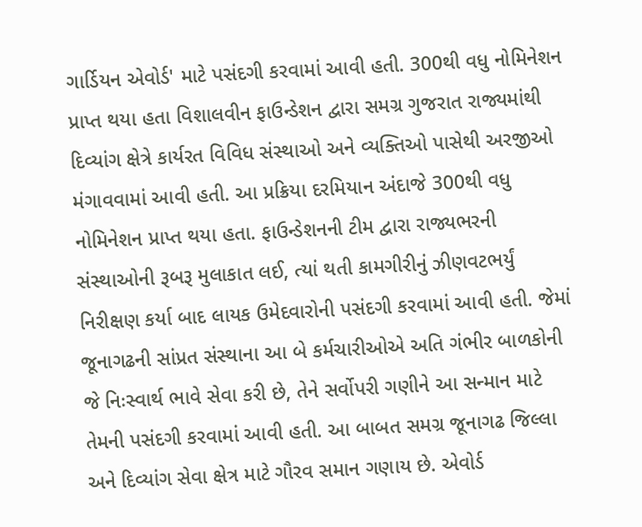ગાર્ડિયન એવોર્ડ' માટે પસંદગી કરવામાં આવી હતી. 300થી વધુ નોમિનેશન પ્રાપ્ત થયા હતા વિશાલવીન ફાઉન્ડેશન દ્વારા સમગ્ર ગુજરાત રાજ્યમાંથી દિવ્યાંગ ક્ષેત્રે કાર્યરત વિવિધ સંસ્થાઓ અને વ્યક્તિઓ પાસેથી અરજીઓ મંગાવવામાં આવી હતી. આ પ્રક્રિયા દરમિયાન અંદાજે 300થી વધુ નોમિનેશન પ્રાપ્ત થયા હતા. ફાઉન્ડેશનની ટીમ દ્વારા રાજ્યભરની સંસ્થાઓની રૂબરૂ મુલાકાત લઈ, ત્યાં થતી કામગીરીનું ઝીણવટભર્યું નિરીક્ષણ કર્યા બાદ લાયક ઉમેદવારોની પસંદગી કરવામાં આવી હતી. જેમાં જૂનાગઢની સાંપ્રત સંસ્થાના આ બે કર્મચારીઓએ અતિ ગંભીર બાળકોની જે નિઃસ્વાર્થ ભાવે સેવા કરી છે, તેને સર્વોપરી ગણીને આ સન્માન માટે તેમની પસંદગી કરવામાં આવી હતી. આ બાબત સમગ્ર જૂનાગઢ જિલ્લા અને દિવ્યાંગ સેવા ક્ષેત્ર માટે ગૌરવ સમાન ગણાય છે. એવોર્ડ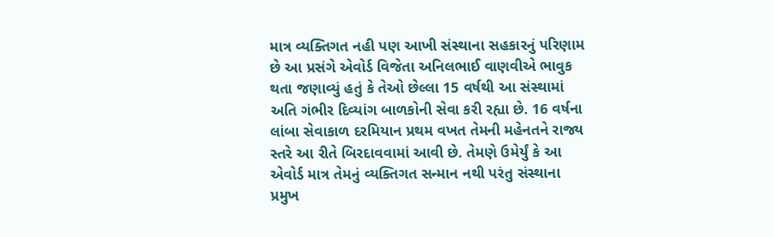માત્ર વ્યક્તિગત નહી પણ આખી સંસ્થાના સહકારનું પરિણામ છે આ પ્રસંગે એવોર્ડ વિજેતા અનિલભાઈ વાણવીએ ભાવુક થતા જણાવ્યું હતું કે તેઓ છેલ્લા 15 વર્ષથી આ સંસ્થામાં અતિ ગંભીર દિવ્યાંગ બાળકોની સેવા કરી રહ્યા છે. 16 વર્ષના લાંબા સેવાકાળ દરમિયાન પ્રથમ વખત તેમની મહેનતને રાજ્ય સ્તરે આ રીતે બિરદાવવામાં આવી છે. તેમણે ઉમેર્યું કે આ એવોર્ડ માત્ર તેમનું વ્યક્તિગત સન્માન નથી પરંતુ સંસ્થાના પ્રમુખ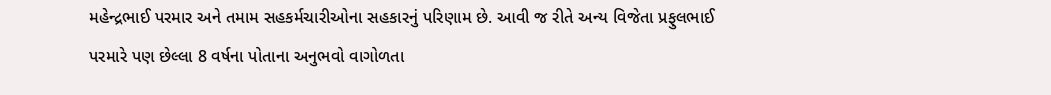મહેન્દ્રભાઈ પરમાર અને તમામ સહકર્મચારીઓના સહકારનું પરિણામ છે. આવી જ રીતે અન્ય વિજેતા પ્રફુલભાઈ પરમારે પણ છેલ્લા 8 વર્ષના પોતાના અનુભવો વાગોળતા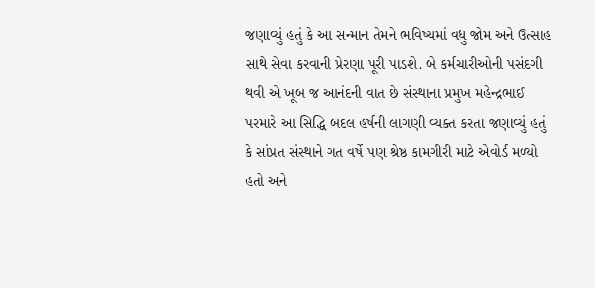જણાવ્યું હતું કે આ સન્માન તેમને ભવિષ્યમાં વધુ જોમ અને ઉત્સાહ સાથે સેવા કરવાની પ્રેરણા પૂરી પાડશે. બે કર્મચારીઓની પસંદગી થવી એ ખૂબ જ આનંદની વાત છે સંસ્થાના પ્રમુખ મહેન્દ્રભાઈ પરમારે આ સિદ્ધિ બદલ હર્ષની લાગણી વ્યક્ત કરતા જણાવ્યું હતું કે સાંપ્રત સંસ્થાને ગત વર્ષે પણ શ્રેષ્ઠ કામગીરી માટે એવોર્ડ મળ્યો હતો અને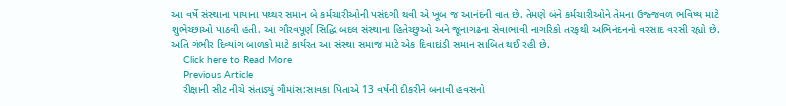આ વર્ષે સંસ્થાના પાયાના પથ્થર સમાન બે કર્મચારીઓની પસંદગી થવી એ ખૂબ જ આનંદની વાત છે. તેમણે બંને કર્મચારીઓને તેમના ઉજ્જવળ ભવિષ્ય માટે શુભેચ્છાઓ પાઠવી હતી. આ ગૌરવપૂર્ણ સિદ્ધિ બદલ સંસ્થાના હિતેચ્છુઓ અને જૂનાગઢના સેવાભાવી નાગરિકો તરફથી અભિનંદનનો વરસાદ વરસી રહ્યો છે. અતિ ગંભીર દિવ્યાંગ બાળકો માટે કાર્યરત આ સંસ્થા સમાજ માટે એક દિવાદાંડી સમાન સાબિત થઈ રહી છે.
    Click here to Read More
    Previous Article
    રીક્ષાની સીટ નીચે સંતાડ્યું ગૌમાંસ:સાવકા પિતાએ 13 વર્ષની દીકરીને બનાવી હવસનો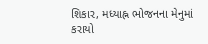શિકાર, મધ્યાહ્ન ભોજનના મેનુમાં કરાયો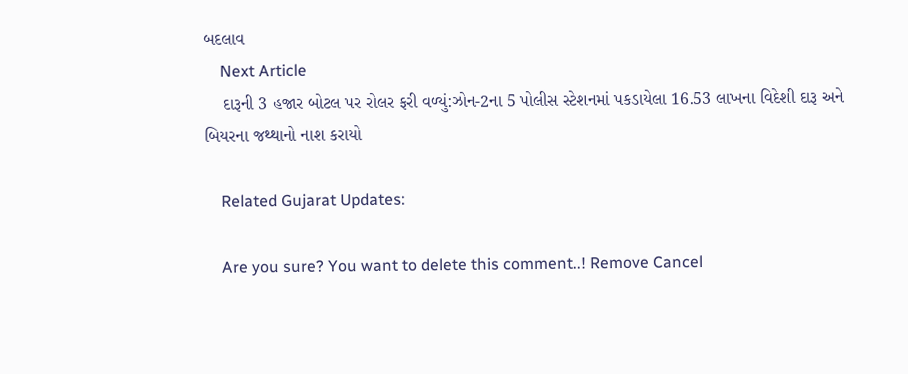બદલાવ
    Next Article
    દારૂની 3 હજાર બોટલ પર રોલર ફરી વળ્યું:ઝોન-2ના 5 પોલીસ સ્ટેશનમાં પકડાયેલા 16.53 લાખના વિદેશી દારૂ અને બિયરના જથ્થાનો નાશ કરાયો

    Related Gujarat Updates:

    Are you sure? You want to delete this comment..! Remove Cancel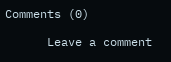Comments (0)

      Leave a comment